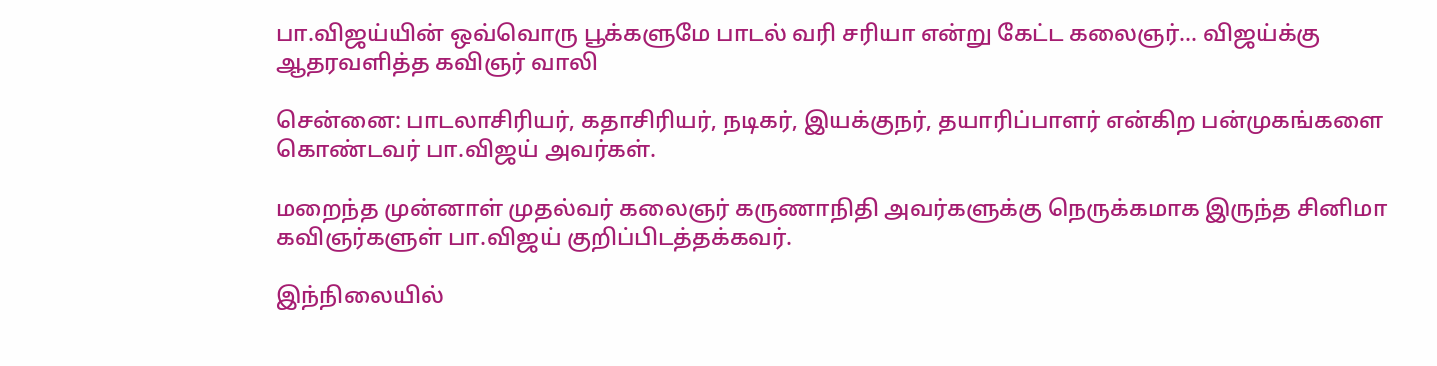பா.விஜய்யின் ஒவ்வொரு பூக்களுமே பாடல் வரி சரியா என்று கேட்ட கலைஞர்... விஜய்க்கு ஆதரவளித்த கவிஞர் வாலி

சென்னை: பாடலாசிரியர், கதாசிரியர், நடிகர், இயக்குநர், தயாரிப்பாளர் என்கிற பன்முகங்களை கொண்டவர் பா.விஜய் அவர்கள்.

மறைந்த முன்னாள் முதல்வர் கலைஞர் கருணாநிதி அவர்களுக்கு நெருக்கமாக இருந்த சினிமா கவிஞர்களுள் பா.விஜய் குறிப்பிடத்தக்கவர்.

இந்நிலையில்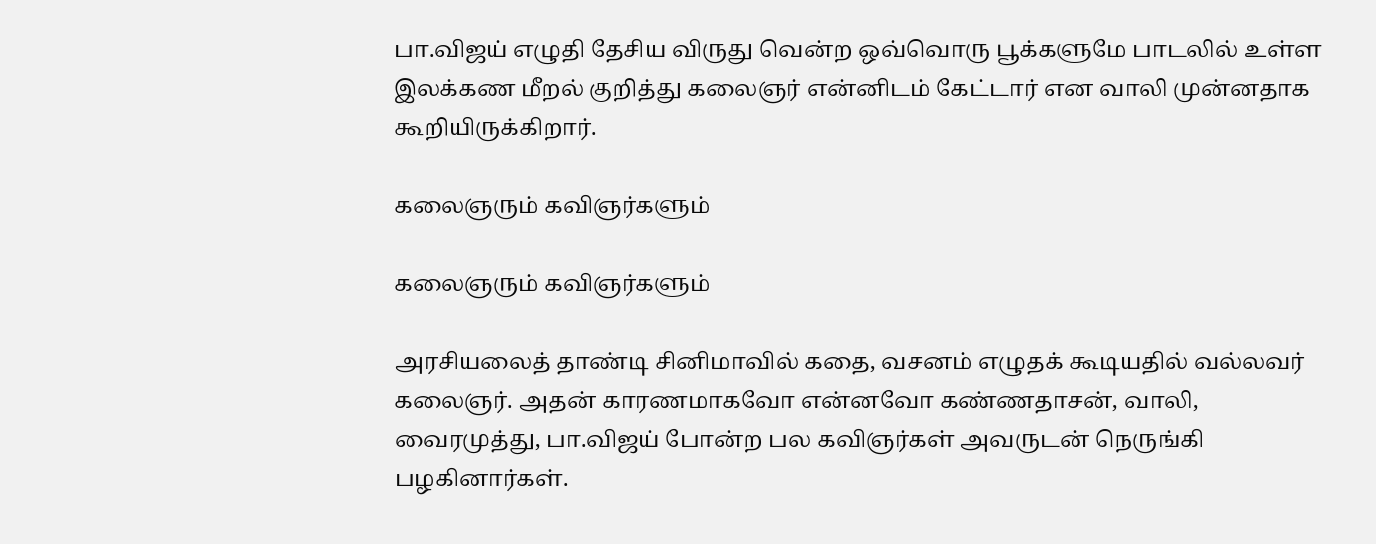பா.விஜய் எழுதி தேசிய விருது வென்ற ஒவ்வொரு பூக்களுமே பாடலில் உள்ள இலக்கண மீறல் குறித்து கலைஞர் என்னிடம் கேட்டார் என வாலி முன்னதாக கூறியிருக்கிறார்.

கலைஞரும் கவிஞர்களும்

கலைஞரும் கவிஞர்களும்

அரசியலைத் தாண்டி சினிமாவில் கதை, வசனம் எழுதக் கூடியதில் வல்லவர் கலைஞர். அதன் காரணமாகவோ என்னவோ கண்ணதாசன், வாலி, வைரமுத்து, பா.விஜய் போன்ற பல கவிஞர்கள் அவருடன் நெருங்கி பழகினார்கள்.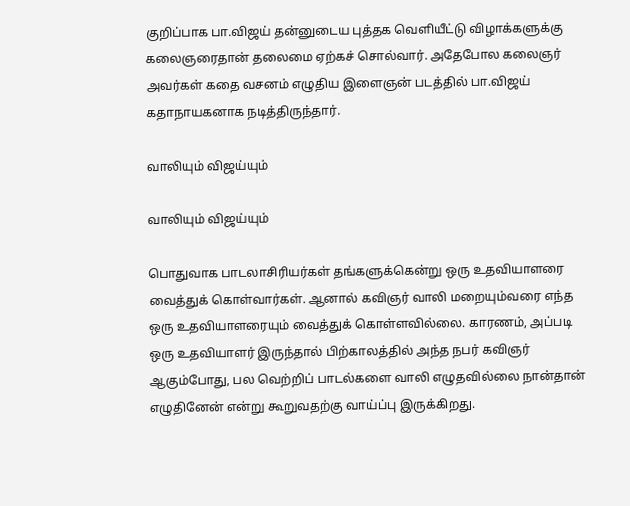குறிப்பாக பா.விஜய் தன்னுடைய புத்தக வெளியீட்டு விழாக்களுக்கு கலைஞரைதான் தலைமை ஏற்கச் சொல்வார். அதேபோல கலைஞர் அவர்கள் கதை வசனம் எழுதிய இளைஞன் படத்தில் பா.விஜய் கதாநாயகனாக நடித்திருந்தார்.

வாலியும் விஜய்யும்

வாலியும் விஜய்யும்

பொதுவாக பாடலாசிரியர்கள் தங்களுக்கென்று ஒரு உதவியாளரை வைத்துக் கொள்வார்கள். ஆனால் கவிஞர் வாலி மறையும்வரை எந்த ஒரு உதவியாளரையும் வைத்துக் கொள்ளவில்லை. காரணம், அப்படி ஒரு உதவியாளர் இருந்தால் பிற்காலத்தில் அந்த நபர் கவிஞர் ஆகும்போது, பல வெற்றிப் பாடல்களை வாலி எழுதவில்லை நான்தான் எழுதினேன் என்று கூறுவதற்கு வாய்ப்பு இருக்கிறது.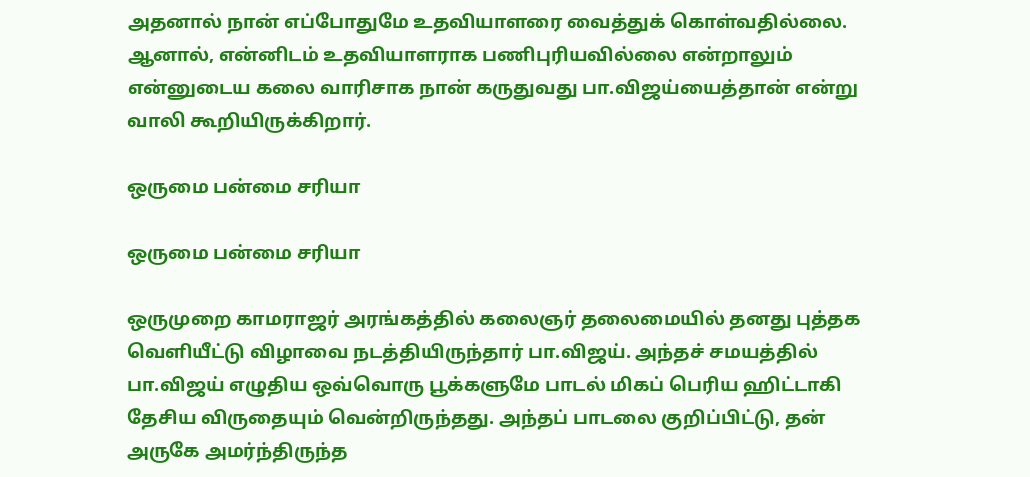அதனால் நான் எப்போதுமே உதவியாளரை வைத்துக் கொள்வதில்லை. ஆனால், என்னிடம் உதவியாளராக பணிபுரியவில்லை என்றாலும் என்னுடைய கலை வாரிசாக நான் கருதுவது பா.விஜய்யைத்தான் என்று வாலி கூறியிருக்கிறார்.

ஒருமை பன்மை சரியா

ஒருமை பன்மை சரியா

ஒருமுறை காமராஜர் அரங்கத்தில் கலைஞர் தலைமையில் தனது புத்தக வெளியீட்டு விழாவை நடத்தியிருந்தார் பா.விஜய். அந்தச் சமயத்தில் பா.விஜய் எழுதிய ஒவ்வொரு பூக்களுமே பாடல் மிகப் பெரிய ஹிட்டாகி தேசிய விருதையும் வென்றிருந்தது. அந்தப் பாடலை குறிப்பிட்டு, தன் அருகே அமர்ந்திருந்த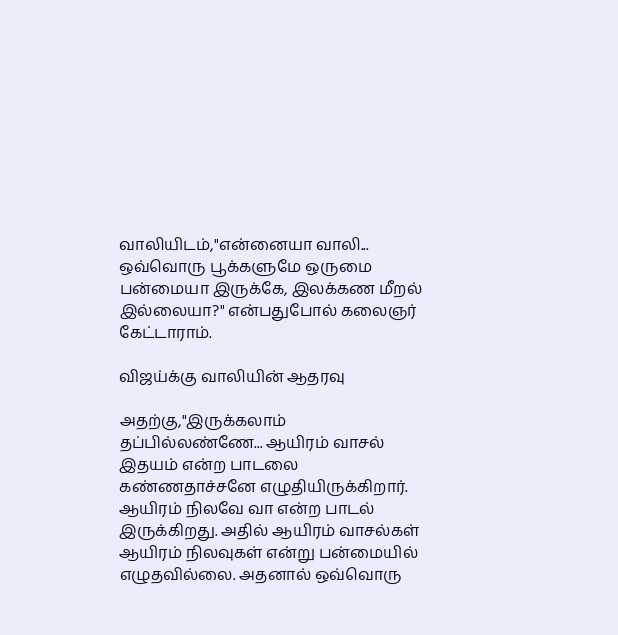வாலியிடம்,"என்னையா வாலி... ஒவ்வொரு பூக்களுமே ஒருமை பன்மையா இருக்கே, இலக்கண மீறல் இல்லையா?" என்பதுபோல் கலைஞர் கேட்டாராம்.

விஜய்க்கு வாலியின் ஆதரவு

அதற்கு,"இருக்கலாம் தப்பில்லண்ணே... ஆயிரம் வாசல் இதயம் என்ற பாடலை கண்ணதாச்சனே எழுதியிருக்கிறார். ஆயிரம் நிலவே வா என்ற பாடல் இருக்கிறது. அதில் ஆயிரம் வாசல்கள் ஆயிரம் நிலவுகள் என்று பன்மையில் எழுதவில்லை. அதனால் ஒவ்வொரு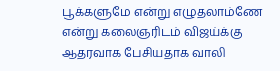பூக்களுமே என்று எழுதலாம்ணே என்று கலைஞரிடம் விஜய்க்கு ஆதரவாக பேசியதாக வாலி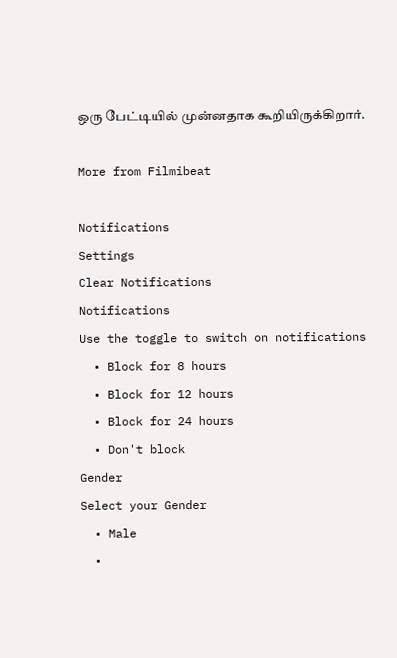ஒரு பேட்டியில் முன்னதாக கூறியிருக்கிறார்.

More from Filmibeat

Notifications
Settings
Clear Notifications
Notifications
Use the toggle to switch on notifications
  • Block for 8 hours
  • Block for 12 hours
  • Block for 24 hours
  • Don't block
Gender
Select your Gender
  • Male
  •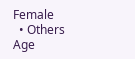Female
  • Others
Age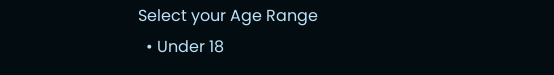Select your Age Range
  • Under 18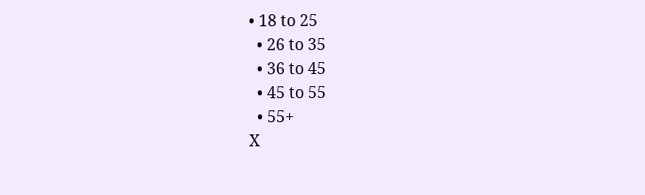• 18 to 25
  • 26 to 35
  • 36 to 45
  • 45 to 55
  • 55+
X